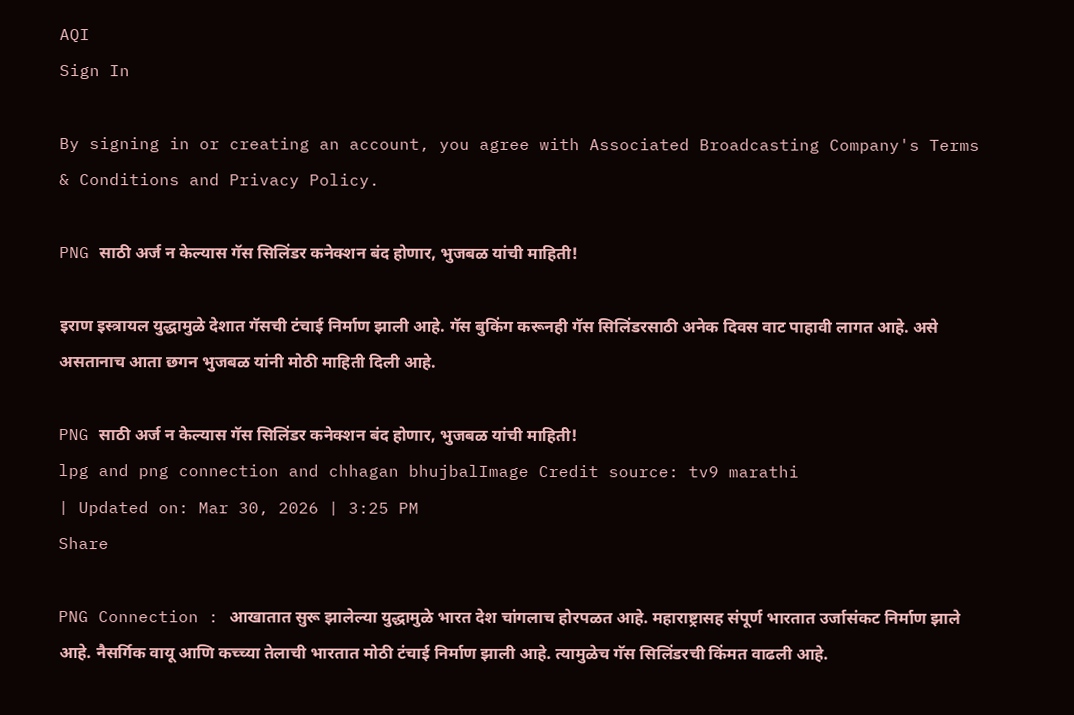AQI
Sign In

By signing in or creating an account, you agree with Associated Broadcasting Company's Terms & Conditions and Privacy Policy.

PNG साठी अर्ज न केल्यास गॅस सिलिंडर कनेक्शन बंद होणार, भुजबळ यांची माहिती!

इराण इस्त्रायल युद्धामुळे देशात गॅसची टंचाई निर्माण झाली आहे. गॅस बुकिंग करूनही गॅस सिलिंडरसाठी अनेक दिवस वाट पाहावी लागत आहे. असे असतानाच आता छगन भुजबळ यांनी मोठी माहिती दिली आहे.

PNG साठी अर्ज न केल्यास गॅस सिलिंडर कनेक्शन बंद होणार, भुजबळ यांची माहिती!
lpg and png connection and chhagan bhujbalImage Credit source: tv9 marathi
| Updated on: Mar 30, 2026 | 3:25 PM
Share

PNG Connection : आखातात सुरू झालेल्या युद्धामुळे भारत देश चांगलाच होरपळत आहे. महाराष्ट्रासह संपूर्ण भारतात उर्जासंकट निर्माण झाले आहे. नैसर्गिक वायू आणि कच्च्या तेलाची भारतात मोठी टंचाई निर्माण झाली आहे. त्यामुळेच गॅस सिलिंडरची किंमत वाढली आहे.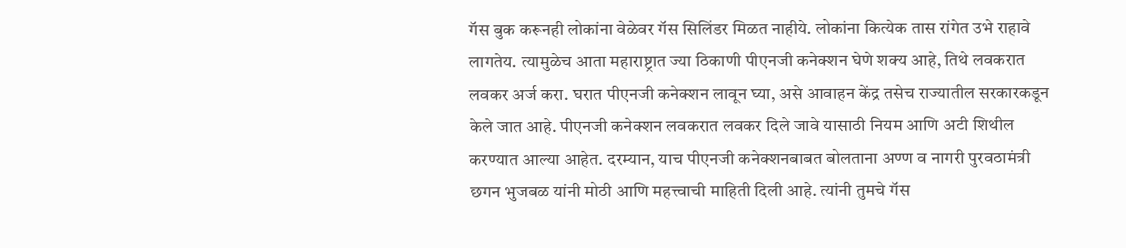गॅस बुक करूनही लोकांना वेळेवर गॅस सिलिंडर मिळत नाहीये. लोकांना कित्येक तास रांगेत उभे राहावे लागतेय. त्यामुळेच आता महाराष्ट्रात ज्या ठिकाणी पीएनजी कनेक्शन घेणे शक्य आहे, तिथे लवकरात लवकर अर्ज करा. घरात पीएनजी कनेक्शन लावून घ्या, असे आवाहन केंद्र तसेच राज्यातील सरकारकडून केले जात आहे. पीएनजी कनेक्शन लवकरात लवकर दिले जावे यासाठी नियम आणि अटी शिथील करण्यात आल्या आहेत. दरम्यान, याच पीएनजी कनेक्शनबाबत बोलताना अण्ण व नागरी पुरवठामंत्री छगन भुजबळ यांनी मोठी आणि महत्त्वाची माहिती दिली आहे. त्यांनी तुमचे गॅस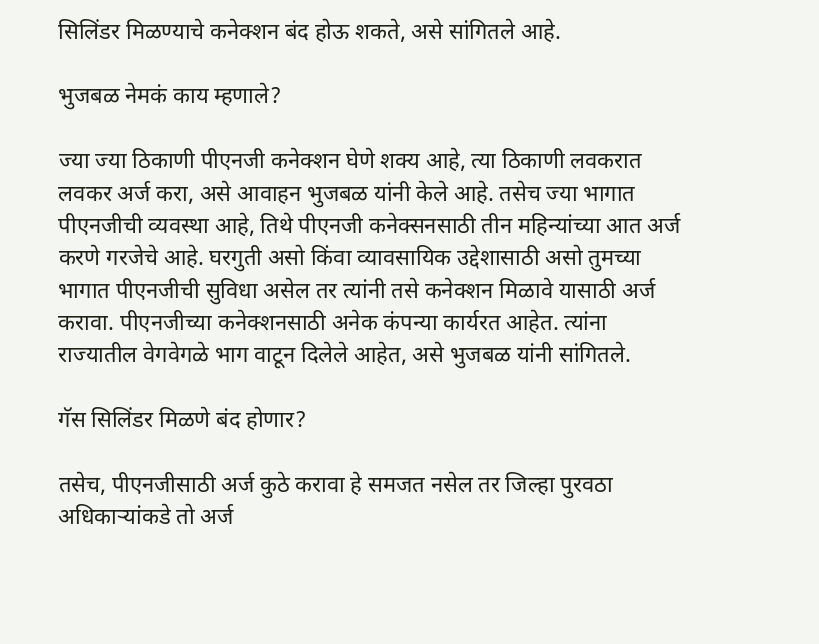सिलिंडर मिळण्याचे कनेक्शन बंद होऊ शकते, असे सांगितले आहे.

भुजबळ नेमकं काय म्हणाले?

ज्या ज्या ठिकाणी पीएनजी कनेक्शन घेणे शक्य आहे, त्या ठिकाणी लवकरात लवकर अर्ज करा, असे आवाहन भुजबळ यांनी केले आहे. तसेच ज्या भागात पीएनजीची व्यवस्था आहे, तिथे पीएनजी कनेक्सनसाठी तीन महिन्यांच्या आत अर्ज करणे गरजेचे आहे. घरगुती असो किंवा व्यावसायिक उद्देशासाठी असो तुमच्या भागात पीएनजीची सुविधा असेल तर त्यांनी तसे कनेक्शन मिळावे यासाठी अर्ज करावा. पीएनजीच्या कनेक्शनसाठी अनेक कंपन्या कार्यरत आहेत. त्यांना राज्यातील वेगवेगळे भाग वाटून दिलेले आहेत, असे भुजबळ यांनी सांगितले.

गॅस सिलिंडर मिळणे बंद होणार?

तसेच, पीएनजीसाठी अर्ज कुठे करावा हे समजत नसेल तर जिल्हा पुरवठा अधिकाऱ्यांकडे तो अर्ज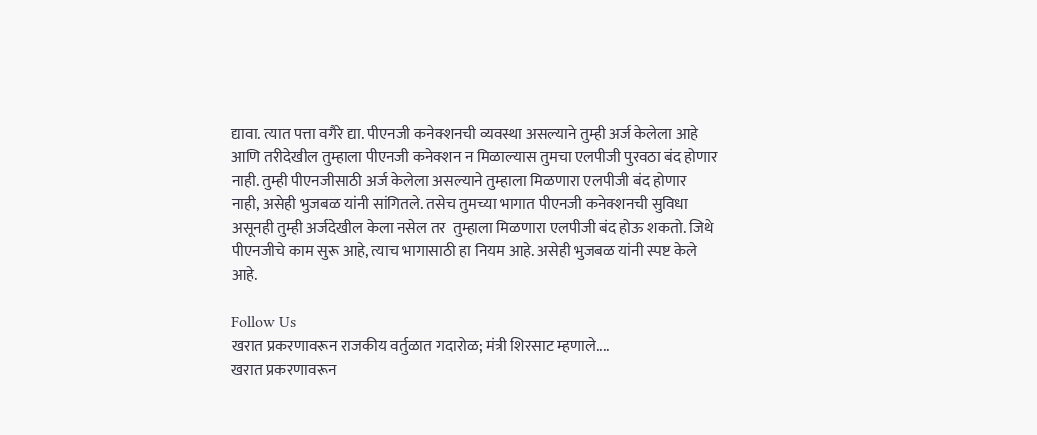द्यावा. त्यात पत्ता वगैरे द्या. पीएनजी कनेक्शनची व्यवस्था असल्याने तुम्ही अर्ज केलेला आहे आणि तरीदेखील तुम्हाला पीएनजी कनेक्शन न मिळाल्यास तुमचा एलपीजी पुरवठा बंद होणार नाही. तुम्ही पीएनजीसाठी अर्ज केलेला असल्याने तुम्हाला मिळणारा एलपीजी बंद होणार नाही, असेही भुजबळ यांनी सांगितले. तसेच तुमच्या भागात पीएनजी कनेक्शनची सुविधा असूनही तुम्ही अर्जदेखील केला नसेल तर  तुम्हाला मिळणारा एलपीजी बंद होऊ शकतो. जिथे पीएनजीचे काम सुरू आहे, त्याच भागासाठी हा नियम आहे. असेही भुजबळ यांनी स्पष्ट केले आहे.

Follow Us
खरात प्रकरणावरून राजकीय वर्तुळात गदारोळ; मंत्री शिरसाट म्हणाले....
खरात प्रकरणावरून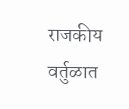राजकीय वर्तुळात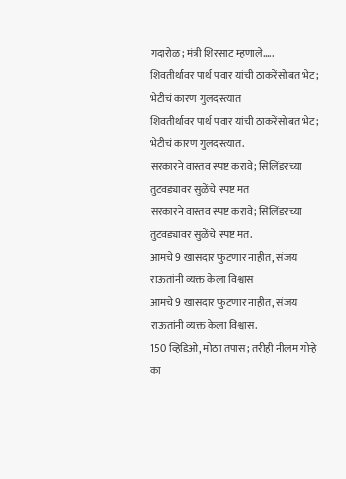गदारोळ; मंत्री शिरसाट म्हणाले.....
शिवतीर्थावर पार्थ पवार यांची ठाकरेंसोबत भेट; भेटीचं कारण गुलदस्त्यात
शिवतीर्थावर पार्थ पवार यांची ठाकरेंसोबत भेट; भेटीचं कारण गुलदस्त्यात.
सरकारने वास्तव स्पष्ट करावे; सिलिंडरच्या तुटवड्यावर सुळेंचे स्पष्ट मत
सरकारने वास्तव स्पष्ट करावे; सिलिंडरच्या तुटवड्यावर सुळेंचे स्पष्ट मत.
आमचे 9 खासदार फुटणार नाहीत, संजय राऊतांनी व्यक्त केला विश्वास
आमचे 9 खासदार फुटणार नाहीत, संजय राऊतांनी व्यक्त केला विश्वास.
150 व्हिडिओ, मोठा तपास; तरीही नीलम गोऱ्हे का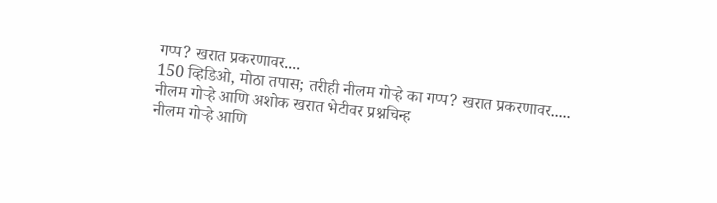गप्प? खरात प्रकरणावर....
150 व्हिडिओ, मोठा तपास; तरीही नीलम गोऱ्हे का गप्प? खरात प्रकरणावर.....
नीलम गोऱ्हे आणि अशोक खरात भेटीवर प्रश्नचिन्ह
नीलम गोऱ्हे आणि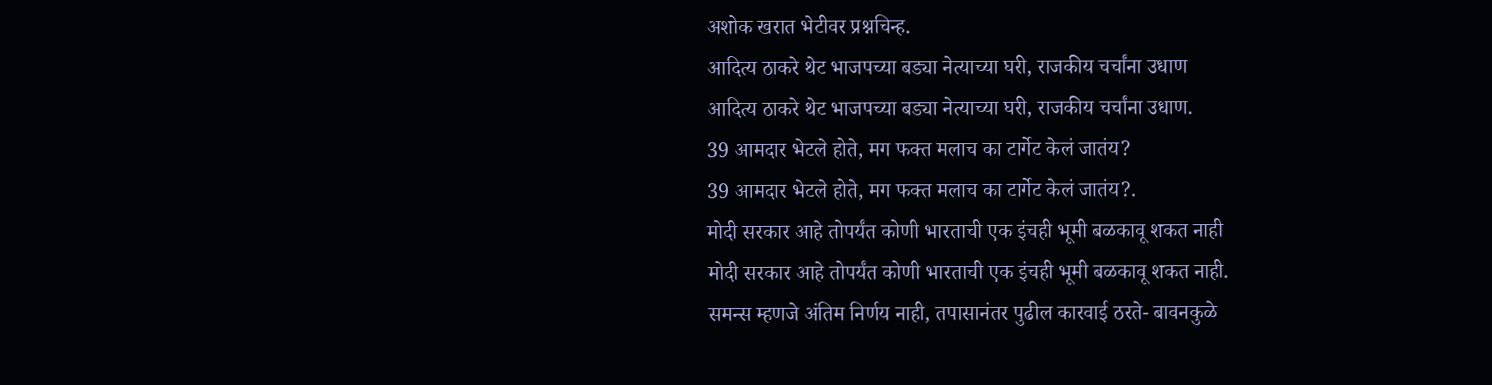अशोक खरात भेटीवर प्रश्नचिन्ह.
आदित्य ठाकरे थेट भाजपच्या बड्या नेत्याच्या घरी, राजकीय चर्चांना उधाण
आदित्य ठाकरे थेट भाजपच्या बड्या नेत्याच्या घरी, राजकीय चर्चांना उधाण.
39 आमदार भेटले होते, मग फक्त मलाच का टार्गेट केलं जातंय?
39 आमदार भेटले होते, मग फक्त मलाच का टार्गेट केलं जातंय?.
मोदी सरकार आहे तोपर्यंत कोणी भारताची एक इंचही भूमी बळकावू शकत नाही
मोदी सरकार आहे तोपर्यंत कोणी भारताची एक इंचही भूमी बळकावू शकत नाही.
समन्स म्हणजे अंतिम निर्णय नाही, तपासानंतर पुढील कारवाई ठरते- बावनकुळे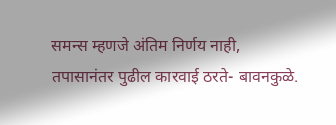समन्स म्हणजे अंतिम निर्णय नाही, तपासानंतर पुढील कारवाई ठरते- बावनकुळे.